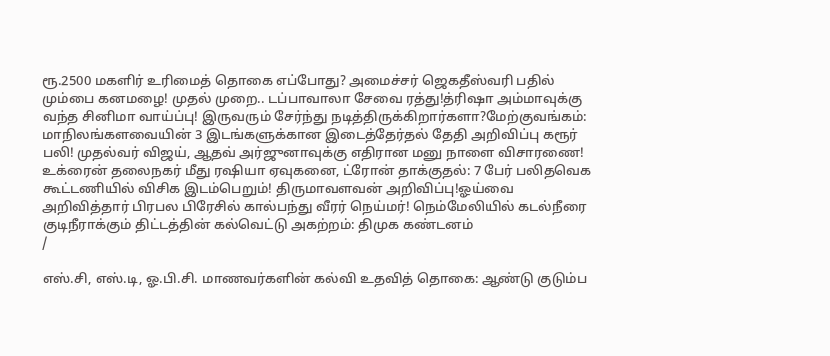ரூ.2500 மகளிர் உரிமைத் தொகை எப்போது? அமைச்சர் ஜெகதீஸ்வரி பதில் மும்பை கனமழை! முதல் முறை.. டப்பாவாலா சேவை ரத்து!த்ரிஷா அம்மாவுக்கு வந்த சினிமா வாய்ப்பு! இருவரும் சேர்ந்து நடித்திருக்கிறார்களா?மேற்குவங்கம்: மாநிலங்களவையின் 3 இடங்களுக்கான இடைத்தேர்தல் தேதி அறிவிப்பு கரூர் பலி! முதல்வர் விஜய், ஆதவ் அர்ஜுனாவுக்கு எதிரான மனு நாளை விசாரணை! உக்ரைன் தலைநகர் மீது ரஷியா ஏவுகனை, ட்ரோன் தாக்குதல்: 7 பேர் பலிதவெக கூட்டணியில் விசிக இடம்பெறும்! திருமாவளவன் அறிவிப்பு!ஓய்வை அறிவித்தார் பிரபல பிரேசில் கால்பந்து வீரர் நெய்மர்! நெம்மேலியில் கடல்நீரை குடிநீராக்கும் திட்டத்தின் கல்வெட்டு அகற்றம்: திமுக கண்டனம்
/

எஸ்.சி, எஸ்.டி, ஓ.பி.சி. மாணவர்களின் கல்வி உதவித் தொகை: ஆண்டு குடும்ப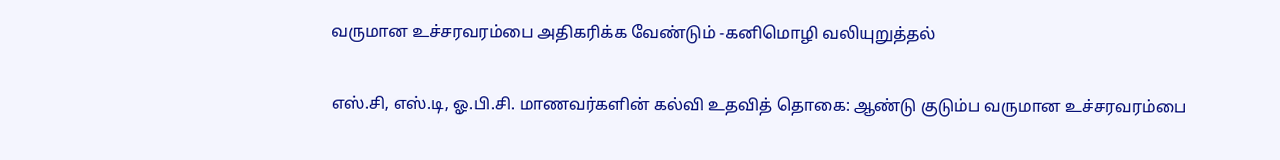வருமான உச்சரவரம்பை அதிகரிக்க வேண்டும் -கனிமொழி வலியுறுத்தல்

எஸ்.சி, எஸ்.டி, ஓ.பி.சி. மாணவர்களின் கல்வி உதவித் தொகை: ஆண்டு குடும்ப வருமான உச்சரவரம்பை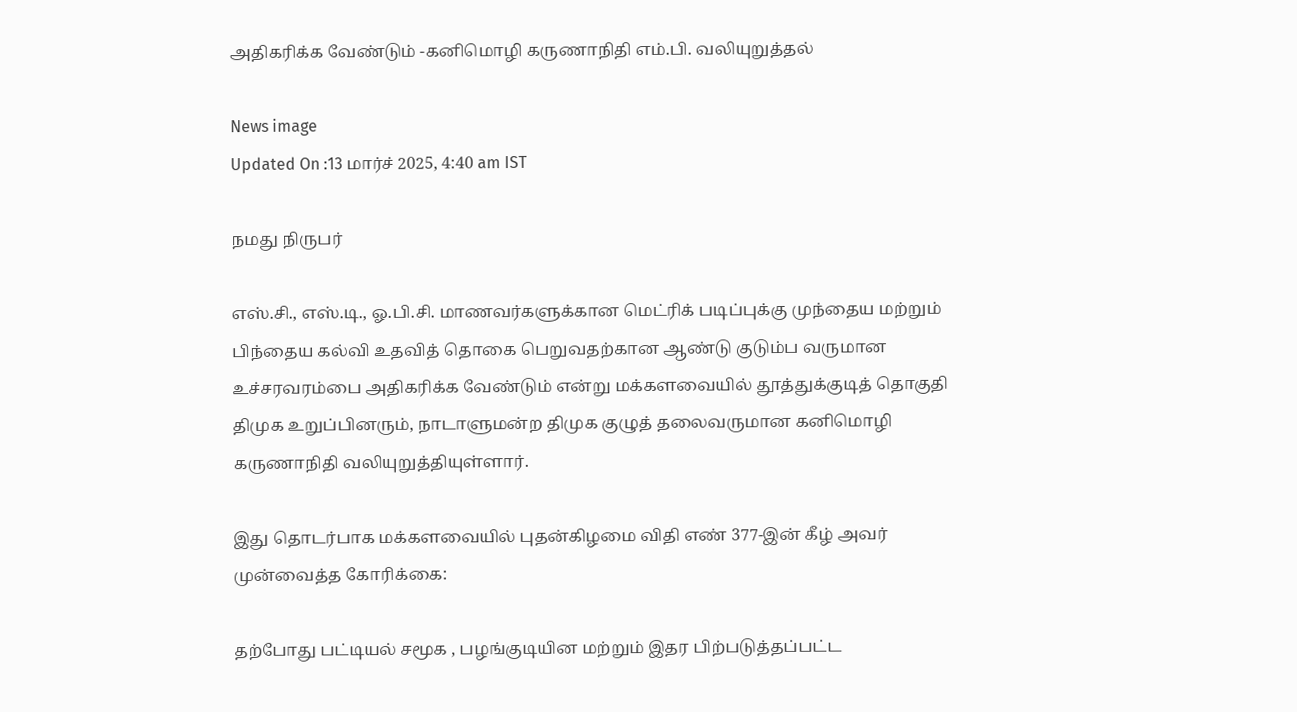அதிகரிக்க வேண்டும் -கனிமொழி கருணாநிதி எம்.பி. வலியுறுத்தல்

News image
Updated On :13 மார்ச் 2025, 4:40 am IST

நமது நிருபர்

எஸ்.சி., எஸ்.டி., ஓ.பி.சி. மாணவர்களுக்கான மெட்ரிக் படிப்புக்கு முந்தைய மற்றும் பிந்தைய கல்வி உதவித் தொகை பெறுவதற்கான ஆண்டு குடும்ப வருமான உச்சரவரம்பை அதிகரிக்க வேண்டும் என்று மக்களவையில் தூத்துக்குடித் தொகுதி திமுக உறுப்பினரும், நாடாளுமன்ற திமுக குழுத் தலைவருமான கனிமொழி கருணாநிதி வலியுறுத்தியுள்ளார்.

இது தொடர்பாக மக்களவையில் புதன்கிழமை விதி எண் 377-இன் கீழ் அவர் முன்வைத்த கோரிக்கை:

தற்போது பட்டியல் சமூக , பழங்குடியின மற்றும் இதர பிற்படுத்தப்பட்ட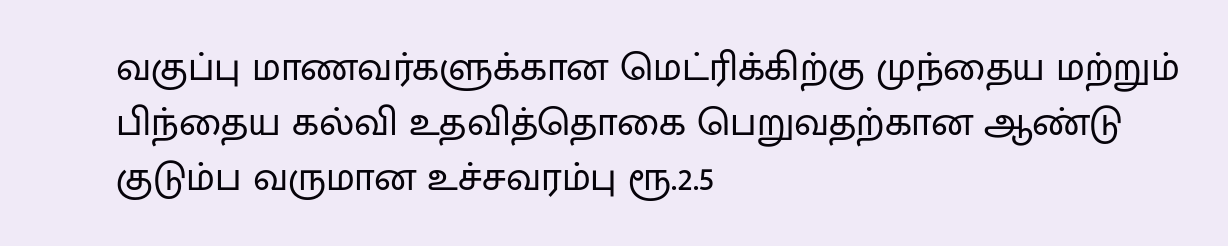வகுப்பு மாணவர்களுக்கான மெட்ரிக்கிற்கு முந்தைய மற்றும் பிந்தைய கல்வி உதவித்தொகை பெறுவதற்கான ஆண்டு குடும்ப வருமான உச்சவரம்பு ரூ.2.5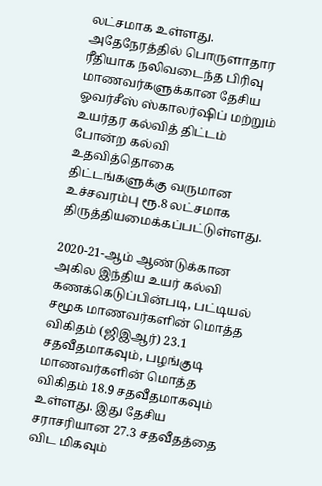லட்சமாக உள்ளது. அதேநேரத்தில் பொருளாதார ரீதியாக நலிவடைந்த பிரிவு மாணவர்களுக்கான தேசிய ஓவர்சீஸ் ஸ்காலர்ஷிப் மற்றும் உயர்தர கல்வித் திட்டம் போன்ற கல்வி உதவித்தொகை திட்டங்களுக்கு வருமான உச்சவரம்பு ரூ.8 லட்சமாக திருத்தியமைக்கப்பட்டுள்ளது.

2020-21-ஆம் ஆண்டுக்கான அகில இந்திய உயர் கல்வி கணக்கெடுப்பின்படி, பட்டியல் சமூக மாணவர்களின் மொத்த விகிதம் (ஜிஇஆர்) 23.1 சதவீதமாகவும், பழங்குடி மாணவர்களின் மொத்த விகிதம் 18.9 சதவீதமாகவும் உள்ளது. இது தேசிய சராசரியான 27.3 சதவீதத்தை விட மிகவும்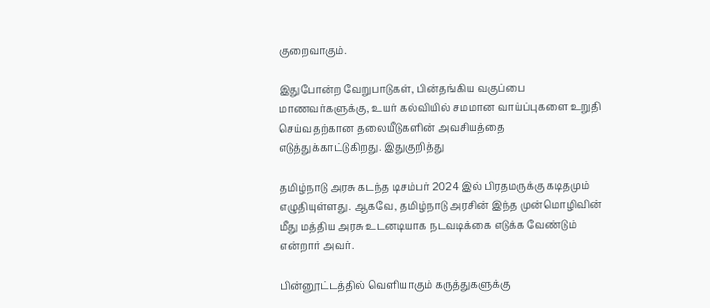குறைவாகும்.

இதுபோன்ற வேறுபாடுகள், பின்தங்கிய வகுப்பை மாணவர்களுக்கு, உயர் கல்வியில் சமமான வாய்ப்புகளை உறுதி செய்வதற்கான தலையீடுகளின் அவசியத்தை எடுத்துக்காட்டுகிறது. இதுகுறித்து

தமிழ்நாடு அரசு கடந்த டிசம்பர் 2024 இல் பிரதமருக்கு கடிதமும் எழுதியுள்ளது. ஆகவே, தமிழ்நாடு அரசின் இந்த முன்மொழிவின் மீது மத்திய அரசு உடனடியாக நடவடிக்கை எடுக்க வேண்டும் என்றார் அவர்.

பின்னூட்டத்தில் வெளியாகும் கருத்துகளுக்கு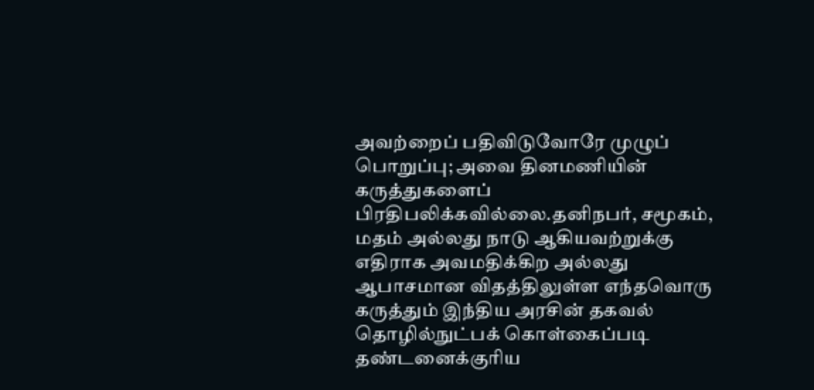அவற்றைப் பதிவிடுவோரே முழுப் பொறுப்பு; அவை தினமணியின் கருத்துகளைப் பிரதிபலிக்கவில்லை.தனிநபர், சமூகம், மதம் அல்லது நாடு ஆகியவற்றுக்கு எதிராக அவமதிக்கிற அல்லது ஆபாசமான விதத்திலுள்ள எந்தவொரு கருத்தும் இந்திய அரசின் தகவல் தொழில்நுட்பக் கொள்கைப்படி தண்டனைக்குரிய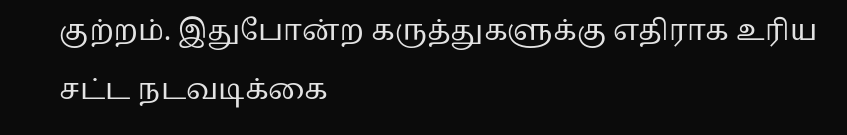குற்றம். இதுபோன்ற கருத்துகளுக்கு எதிராக உரிய சட்ட நடவடிக்கை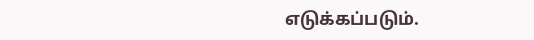எடுக்கப்படும்.